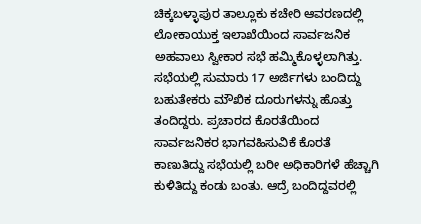ಚಿಕ್ಕಬಳ್ಳಾಪುರ ತಾಲ್ಲೂಕು ಕಚೇರಿ ಆವರಣದಲ್ಲಿ ಲೋಕಾಯುಕ್ತ ಇಲಾಖೆಯಿಂದ ಸಾರ್ವಜನಿಕ ಅಹವಾಲು ಸ್ವೀಕಾರ ಸಭೆ ಹಮ್ಮಿಕೊಳ್ಳಲಾಗಿತ್ತು. ಸಭೆಯಲ್ಲಿ ಸುಮಾರು 17 ಅರ್ಜಿಗಳು ಬಂದಿದ್ದು ಬಹುತೇಕರು ಮೌಖಿಕ ದೂರುಗಳನ್ನು ಹೊತ್ತು ತಂದಿದ್ದರು. ಪ್ರಚಾರದ ಕೊರತೆಯಿಂದ ಸಾರ್ವಜನಿಕರ ಭಾಗವಹಿಸುವಿಕೆ ಕೊರತೆ ಕಾಣುತಿದ್ದು ಸಭೆಯಲ್ಲಿ ಬರೀ ಅಧಿಕಾರಿಗಳೆ ಹೆಚ್ಚಾಗಿ ಕುಳಿತಿದ್ದು ಕಂಡು ಬಂತು. ಆದ್ರೆ ಬಂದಿದ್ದವರಲ್ಲಿ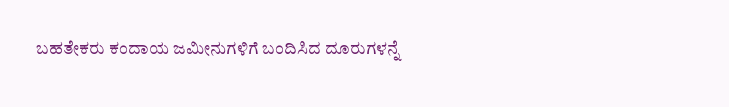ಬಹತೇಕರು ಕಂದಾಯ ಜಮೀನುಗಳಿಗೆ ಬಂದಿಸಿದ ದೂರುಗಳನ್ನೆ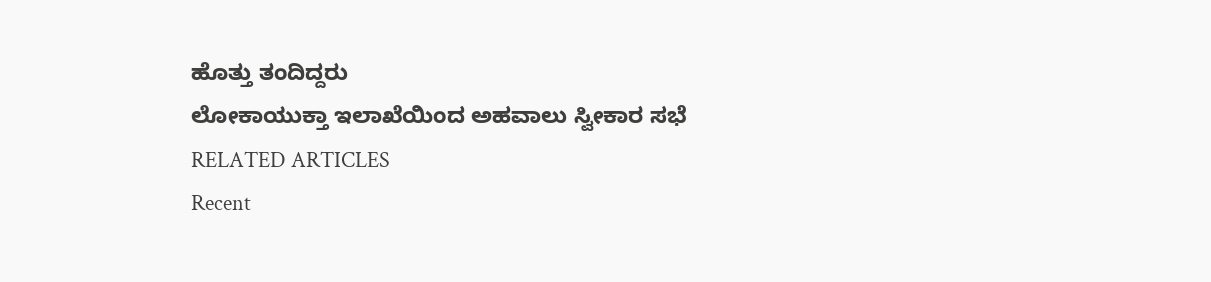ಹೊತ್ತು ತಂದಿದ್ದರು
ಲೋಕಾಯುಕ್ತಾ ಇಲಾಖೆಯಿಂದ ಅಹವಾಲು ಸ್ವೀಕಾರ ಸಭೆ
RELATED ARTICLES
Recent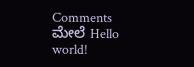Comments
ಮೇಲೆ Hello world!